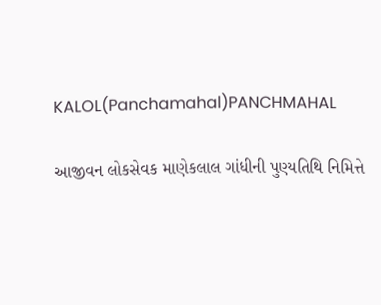KALOL(Panchamahal)PANCHMAHAL

આજીવન લોકસેવક માણેકલાલ ગાંધીની પુણ્યતિથિ નિમિત્તે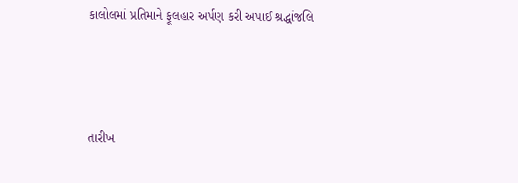કાલોલમાં પ્રતિમાને ફૂલહાર અર્પણ કરી અપાઈ શ્રદ્ધાંજલિ



તારીખ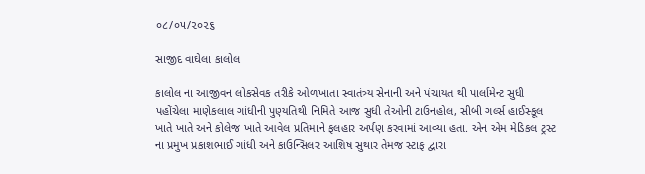૦૮/૦૫/૨૦૨૬

સાજીદ વાઘેલા કાલોલ

કાલોલ ના આજીવન લોકસેવક તરીકે ઓળખાતા સ્વાતંત્ર્ય સેનાની અને પંચાયત થી પાર્લામેન્ટ સુધી પહોંચેલા માણેકલાલ ગાંધીની પુણ્યતિથી નિમિતે આજ સુધી તેઓની ટાઉનહોલ, સીબી ગર્લ્સ હાઈસ્કૂલ ખાતે ખાતે અને કોલેજ ખાતે આવેલ પ્રતિમાને ફલહાર અર્પણ કરવામાં આવ્યા હતા. એન એમ મેડિકલ ટ્રસ્ટ ના પ્રમુખ પ્રકાશભાઈ ગાંધી અને કાઉન્સિલર આશિષ સુથાર તેમજ સ્ટાફ દ્વારા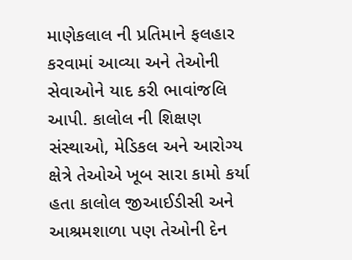માણેકલાલ ની પ્રતિમાને ફલહાર કરવામાં આવ્યા અને તેઓની સેવાઓને યાદ કરી ભાવાંજલિ આપી. કાલોલ ની શિક્ષણ સંસ્થાઓ, મેડિકલ અને આરોગ્ય ક્ષેત્રે તેઓએ ખૂબ સારા કામો કર્યા હતા કાલોલ જીઆઈડીસી અને આશ્રમશાળા પણ તેઓની દેન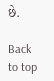છે.

Back to top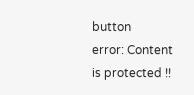button
error: Content is protected !!